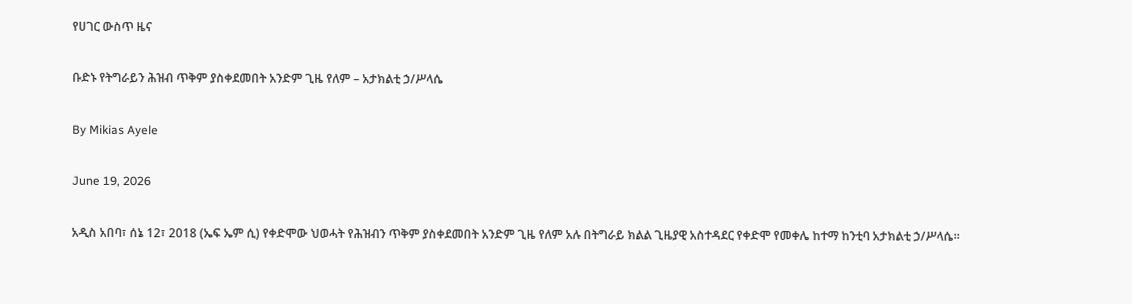የሀገር ውስጥ ዜና

ቡድኑ የትግራይን ሕዝብ ጥቅም ያስቀደመበት አንድም ጊዜ የለም – አታክልቲ ኃ/ሥላሴ

By Mikias Ayele

June 19, 2026

አዲስ አበባ፣ ሰኔ 12፣ 2018 (ኤፍ ኤም ሲ) የቀድሞው ህወሓት የሕዝብን ጥቅም ያስቀደመበት አንድም ጊዜ የለም አሉ በትግራይ ክልል ጊዜያዊ አስተዳደር የቀድሞ የመቀሌ ከተማ ከንቲባ አታክልቲ ኃ/ሥላሴ፡፡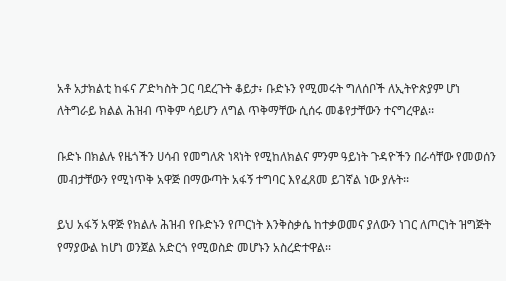አቶ አታክልቲ ከፋና ፖድካስት ጋር ባደረጉት ቆይታ፥ ቡድኑን የሚመሩት ግለሰቦች ለኢትዮጵያም ሆነ ለትግራይ ክልል ሕዝብ ጥቅም ሳይሆን ለግል ጥቅማቸው ሲሰሩ መቆየታቸውን ተናግረዋል፡፡

ቡድኑ በክልሉ የዜጎችን ሀሳብ የመግለጽ ነጻነት የሚከለክልና ምንም ዓይነት ጉዳዮችን በራሳቸው የመወሰን መብታቸውን የሚነጥቅ አዋጅ በማውጣት አፋኝ ተግባር እየፈጸመ ይገኛል ነው ያሉት፡፡

ይህ አፋኝ አዋጅ የክልሉ ሕዝብ የቡድኑን የጦርነት እንቅስቃሴ ከተቃወመና ያለውን ነገር ለጦርነት ዝግጅት የማያውል ከሆነ ወንጀል አድርጎ የሚወስድ መሆኑን አስረድተዋል፡፡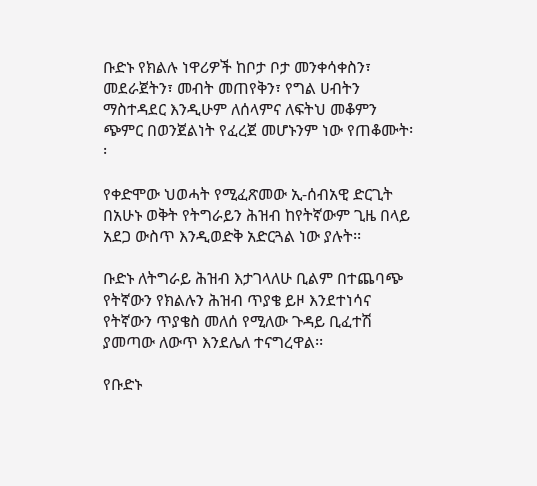ቡድኑ የክልሉ ነዋሪዎች ከቦታ ቦታ መንቀሳቀስን፣ መደራጀትን፣ መብት መጠየቅን፣ የግል ሀብትን ማስተዳደር እንዲሁም ለሰላምና ለፍትህ መቆምን ጭምር በወንጀልነት የፈረጀ መሆኑንም ነው የጠቆሙት፡፡

የቀድሞው ህወሓት የሚፈጽመው ኢ-ሰብአዊ ድርጊት በአሁኑ ወቅት የትግራይን ሕዝብ ከየትኛውም ጊዜ በላይ አደጋ ውስጥ እንዲወድቅ አድርጓል ነው ያሉት፡፡

ቡድኑ ለትግራይ ሕዝብ እታገላለሁ ቢልም በተጨባጭ የትኛውን የክልሉን ሕዝብ ጥያቄ ይዞ እንደተነሳና የትኛውን ጥያቄስ መለሰ የሚለው ጉዳይ ቢፈተሽ ያመጣው ለውጥ እንደሌለ ተናግረዋል፡፡

የቡድኑ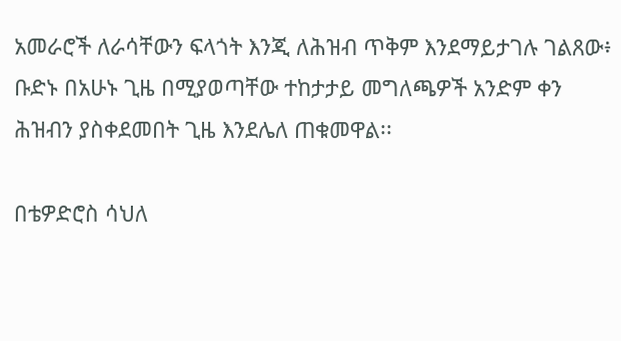አመራሮች ለራሳቸውን ፍላጎት እንጂ ለሕዝብ ጥቅም እንደማይታገሉ ገልጸው፥ ቡድኑ በአሁኑ ጊዜ በሚያወጣቸው ተከታታይ መግለጫዎች አንድም ቀን ሕዝብን ያስቀደመበት ጊዜ እንደሌለ ጠቁመዋል፡፡

በቴዎድሮስ ሳህለ